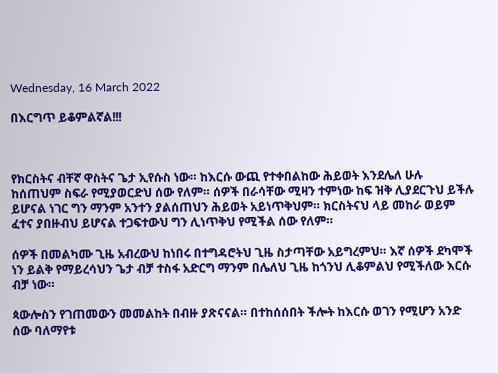Wednesday, 16 March 2022

በእርግጥ ይቆምልኛል!!!



የክርስትና ብቸኛ ዋስትና ጌታ ኢየሱስ ነው። ከእርሱ ውጪ የተቀበልከው ሕይወት እንደሌለ ሁሉ ከሰጠህም ስፍራ የሚያወርድህ ሰው የለም። ሰዎች በራሳቸው ሚዛን ተምነው ከፍ ዝቅ ሊያደርጉህ ይችሉ ይሆናል ነገር ግን ማንም አንተን ያልሰጠህን ሕይወት አይነጥቅህም። ክርስትናህ ላይ መከራ ወይም ፈተና ያበዙብህ ይሆናል ተጋፍተውህ ግን ሊነጥቅህ የሚችል ሰው የለም።

ሰዎች በመልካሙ ጊዜ አብረውህ ከነበሩ በተግዳሮትህ ጊዜ ስታጣቸው አይግረምህ። እኛ ሰዎች ደካሞች ነን ይልቅ የማይረሳህን ጌታ ብቻ ተስፋ አድርግ ማንም በሌለህ ጊዜ ከጎንህ ሊቆምልህ የሚችለው እርሱ ብቻ ነው።

ጳውሎስን የገጠመውን መመልከት በብዙ ያጽናናል። በተከሰሰበት ችሎት ከእርሱ ወገን የሚሆን አንድ ሰው ባለማየቱ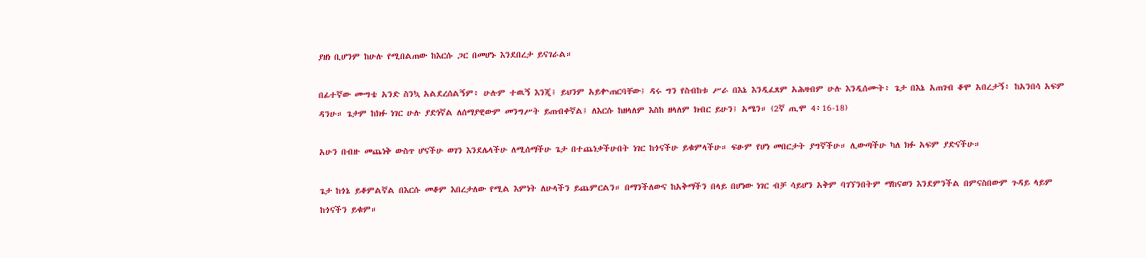ያዘነ ቢሆንም ከሁሉ የሚበልጠው ከእርሱ ጋር በመሆኑ እንደበረታ ይናገራል።

በፊተኛው ሙግቴ አንድ ስንኳ አልደረሰልኝም፥ ሁሉም ተዉኝ እንጂ፤ ይህንም አይቍጠርባቸው፤ ዳሩ ግን የስብከቱ ሥራ በእኔ እንዲፈጸም አሕዛብም ሁሉ እንዲሰሙት፥ ጌታ በእኔ አጠገብ ቆሞ አበረታኝ፥ ከአንበሳ አፍም ዳንሁ። ጌታም ከክፉ ነገር ሁሉ ያድነኛል ለሰማያዊውም መንግሥት ይጠብቀኛል፤ ለእርሱ ከዘላለም እስከ ዘላለም ክብር ይሁን፤ አሜን። (2ኛ ጢሞ 4፥16-18)

አሁን በብዙ መጨነቅ ውስጥ ሆናችሁ ወገን እንደሌላችሁ ለሚሰማችሁ ጌታ በተጨነቃችሁበት ነገር ከጎናችሁ ይቁምላችሁ። ፍፁም የሆነ መበርታት ያግኛችሁ። ሊውጣችሁ ካለ ክፉ አፍም ያድናችሁ።

ጌታ ከጎኔ ይቆምልኛል በእርሱ መቆም እበረታለው የሚል እምነት ለሁላችን ይጨምርልን። በማንችለውና ከአቅማችን በላይ በሆነው ነገር ብቻ ሳይሆን አቅም ባገኘንበትም ማከናወን እንደምንችል በምናስበውም ጉዳይ ላይም ከጎናችን ይቁም።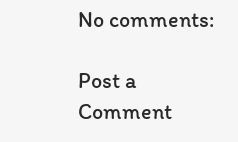No comments:

Post a Comment